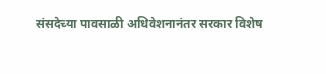संसदेच्या पावसाळी अधिवेशनानंतर सरकार विशेष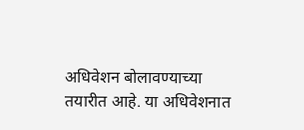अधिवेशन बोलावण्याच्या तयारीत आहे. या अधिवेशनात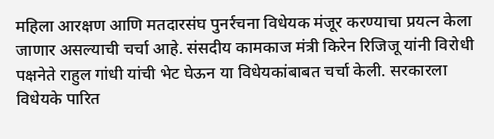महिला आरक्षण आणि मतदारसंघ पुनर्रचना विधेयक मंजूर करण्याचा प्रयत्न केला जाणार असल्याची चर्चा आहे. संसदीय कामकाज मंत्री किरेन रिजिजू यांनी विरोधी पक्षनेते राहुल गांधी यांची भेट घेऊन या विधेयकांबाबत चर्चा केली. सरकारला विधेयके पारित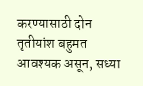करण्यासाठी दोन तृतीयांश बहुमत आवश्यक असून, सध्या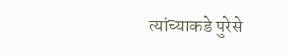त्यांच्याकडे पुरेसे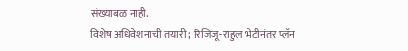संख्याबळ नाही.
विशेष अधिवेशनाची तयारी; रिजिजू-राहुल भेटीनंतर प्लॅन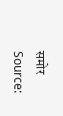समोर
Source: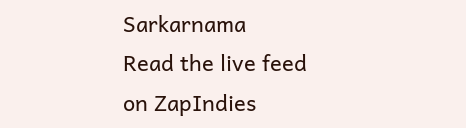Sarkarnama
Read the live feed on ZapIndies